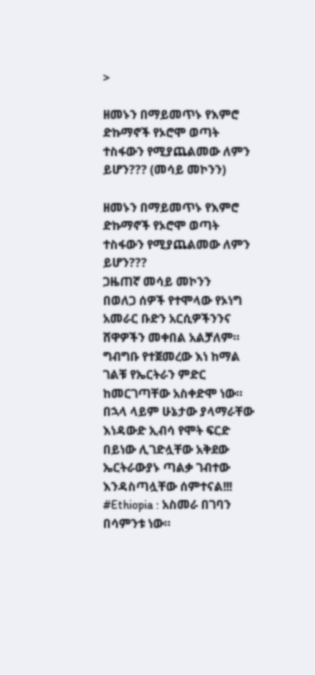>

ዘመኑን በማይመጥኑ የእምሮ ድኩማኖች የኦሮሞ ወጣት ተስፋውን የሚያጨልመው ለምን ይሆን??? (መሳይ መኮንን)

ዘመኑን በማይመጥኑ የእምሮ ድኩማኖች የኦሮሞ ወጣት ተስፋውን የሚያጨልመው ለምን ይሆን???
ጋዜጠኛ መሳይ መኮንን
በወለጋ ሰዎች የተሞላው የኦነግ አመራር ቡድን አርሲዎችንንና ሸዋዎችን መቀበል አልቻለም። ግብግቡ የተጀመረው እነ ከማል ገልቹ የኤርትራን ምድር ከመርገጣቸው አስቀድሞ ነው። በኋላ ላይም ሁኔታው ያላማራቸው እነዳውድ ኢብሳ የሞት ፍርድ በይነው ሊገድሏቸው አቅደው ኤርትራውያኑ ጣልቃ ገብተው እንዳስጣሏቸው ሰምተናል!!!
#Ethiopia : አስመራ በገባን በሳምንቱ ነው።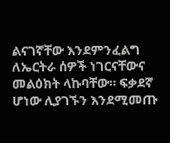ልናገኛቸው እንደምንፈልግ ለኤርትራ ሰዎች ነገርናቸውና መልዕክት ላኩባቸው። ፍቃደኛ ሆነው ሊያገኙን እንደሚመጡ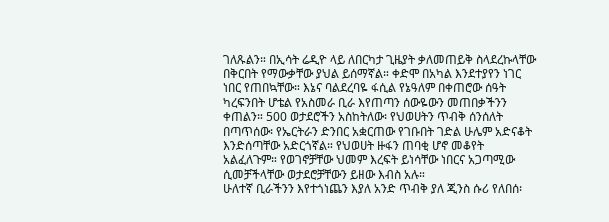ገለጹልን። በኢሳት ሬዲዮ ላይ ለበርካታ ጊዜያት ቃለመጠይቅ ስላደረኩላቸው በቅርበት የማውቃቸው ያህል ይሰማኛል። ቀድሞ በአካል እንደተያየን ነገር ነበር የጠበኳቸው። እኔና ባልደረባዬ ፋሲል የኔዓለም በቀጠሮው ሰዓት ካረፍንበት ሆቴል የአስመራ ቢራ እየጠጣን ሰውዬውን መጠበቃችንን ቀጠልን። 500 ወታደሮችን አስከትለው፡ የህወሀትን ጥብቅ ሰንሰለት በጣጥሰው፡ የኤርትራን ድንበር አቋርጠው የገቡበት ገድል ሁሌም አድናቆት እንድሰጣቸው አድርጎኛል። የህወሀት ዙፋን ጠባቂ ሆኖ መቆየት አልፈለጉም። የወገኖቻቸው ህመም እረፍት ይነሳቸው ነበርና አጋጣሚው ሲመቻችላቸው ወታደሮቻቸውን ይዘው እብስ አሉ።
ሁለተኛ ቢራችንን እየተጎነጨን እያለ አንድ ጥብቅ ያለ ጂንስ ሱሪ የለበሰ፡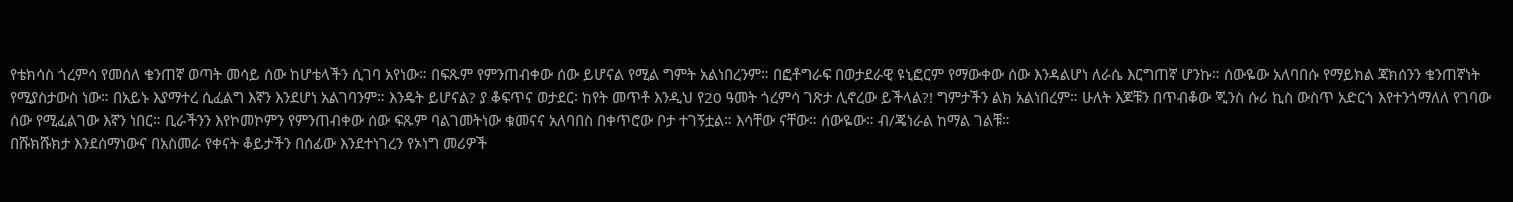የቴክሳስ ጎረምሳ የመሰለ ቄንጠኛ ወጣት መሳይ ሰው ከሆቴላችን ሲገባ አየነው። በፍጹም የምንጠብቀው ሰው ይሆናል የሚል ግምት አልነበረንም። በፎቶግራፍ በወታደራዊ ዩኒፎርም የማውቀው ሰው እንዳልሆነ ለራሴ እርግጠኛ ሆንኩ። ሰውዬው አለባበሱ የማይክል ጃክሰንን ቄንጠኛነት የሚያስታውስ ነው። በአይኑ እያማተረ ሲፈልግ እኛን እንደሆነ አልገባንም። እንዴት ይሆናል? ያ ቆፍጥና ወታደር፡ ከየት መጥቶ እንዲህ የ20 ዓመት ጎረምሳ ገጽታ ሊኖረው ይችላል?! ግምታችን ልክ አልነበረም። ሁለት እጆቹን በጥብቆው ጂንስ ሱሪ ኪስ ውስጥ አድርጎ እየተንጎማለለ የገባው ሰው የሚፈልገው እኛን ነበር። ቢራችንን እየኮመኮምን የምንጠብቀው ሰው ፍጹም ባልገመትነው ቁመናና አለባበስ በቀጥሮው ቦታ ተገኝቷል። እሳቸው ናቸው። ሰውዬው። ብ/ጄነራል ከማል ገልቹ።
በሹክሹክታ እንደሰማነውና በአስመራ የቀናት ቆይታችን በሰፊው እንደተነገረን የኦነግ መሪዎች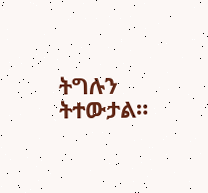ትግሉን ትተውታል።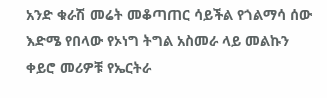አንድ ቁራሽ መሬት መቆጣጠር ሳይችል የጎልማሳ ሰው እድሜ የበላው የኦነግ ትግል አስመራ ላይ መልኩን ቀይሮ መሪዎቹ የኤርትራ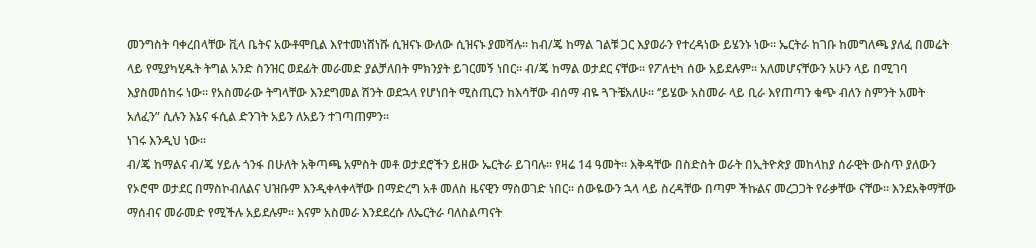መንግስት ባቀረበላቸው ቪላ ቤትና አውቶሞቢል እየተመነሸነሹ ሲዝናኑ ውለው ሲዝናኑ ያመሻሉ። ከብ/ጄ ከማል ገልቹ ጋር እያወራን የተረዳነው ይሄንኑ ነው። ኤርትራ ከገቡ ከመግለጫ ያለፈ በመሬት ላይ የሚያካሂዱት ትግል አንድ ስንዝር ወደፊት መራመድ ያልቻለበት ምክንያት ይገርመኝ ነበር። ብ/ጄ ከማል ወታደር ናቸው። የፖለቲካ ሰው አይደሉም። አለመሆናቸውን አሁን ላይ በሚገባ እያስመሰከሩ ነው። የአስመራው ትግላቸው እንደግመል ሽንት ወደኋላ የሆነበት ሚስጢርን ከእሳቸው ብሰማ ብዬ ጓጉቼአለሁ። ‘’ይሄው አስመራ ላይ ቢራ እየጠጣን ቁጭ ብለን ስምንት አመት አለፈን” ሲሉን እኔና ፋሲል ድንገት አይን ለአይን ተገጣጠምን።
ነገሩ እንዲህ ነው።
ብ/ጄ ከማልና ብ/ጄ ሃይሉ ጎንፋ በሁለት አቅጣጫ አምስት መቶ ወታደሮችን ይዘው ኤርትራ ይገባሉ። የዛሬ 14 ዓመት። እቅዳቸው በስድስት ወራት በኢትዮጵያ መከላከያ ሰራዊት ውስጥ ያለውን የኦሮሞ ወታደር በማስኮብለልና ህዝቡም እንዲቀላቀላቸው በማድረግ አቶ መለስ ዜናዊን ማስወገድ ነበር። ሰውዬውን ኋላ ላይ ስረዳቸው በጣም ችኩልና መረጋጋት የራቃቸው ናቸው። እንደአቅማቸው ማሰብና መራመድ የሚችሉ አይደሉም። እናም አስመራ እንደደረሱ ለኤርትራ ባለስልጣናት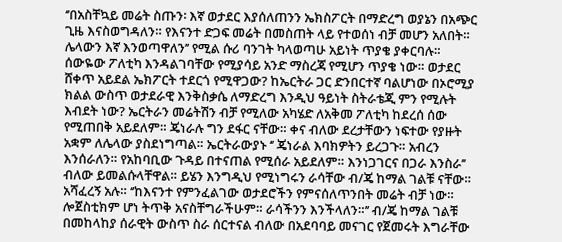‘’በአስቸኳይ መሬት ስጡን፡ እኛ ወታደር እያሰለጠንን ኤክስፖርት በማድረግ ወያኔን በአጭር ጊዜ እናስወግዳለን። የእናንተ ድጋፍ መሬት በመስጠት ላይ የተወሰነ ብቻ መሆን አለበት። ሌላውን እኛ እንወጣዋለን’’ የሚል ሱሪ ባንገት ካላወጣሁ አይነት ጥያቄ ያቀርባሉ። ሰውዬው ፖለቲካ እንዳልገባቸው የሚያሳይ አንድ ማስረጃ የሚሆን ጥያቄ ነው። ወታደር ሸቀጥ አይደል ኤክፖርት ተደርጎ የሚዋጋው? ከኤርትራ ጋር ድንበርተኛ ባልሆነው በኦሮሚያ ክልል ውስጥ ወታደራዊ እንቅስቃሴ ለማድረግ እንዲህ ዓይነት ስትራቴጂ ምን የሚሉት እብደት ነው? ኤርትራን መሬትሽን ብቻ የሚለው አካሄድ ለአቅመ ፖለቲካ ከደረሰ ሰው የሚጠበቅ አይደለም። ጄነራሉ ግን ደፋር ናቸው። ቀና ብለው ደረታቸውን ነፍተው የያዙት አቋም ለሌላው ያስደነግጣል። ኤርትራውያኑ ‘’ ጄነራል እባክዎትን ይረጋጉ። አብረን እንሰራለን። የአከባቢው ጉዳይ በተናጠል የሚሰራ አይደለም። እንነጋገርና በጋራ እንስራ’’ ብለው ይመልሱላቸዋል። ይሄን እንግዲህ የሚነግሩን ራሳቸው ብ/ጄ ከማል ገልቹ ናቸው።
አሻፈረኝ አሉ። ‘’ከእናንተ የምንፈልገው ወታደሮችን የምናሰለጥንበት መሬት ብቻ ነው። ሎጀስቲክም ሆነ ትጥቅ አናስቸግራችሁም። ራሳችንን እንችላለን።’’ ብ/ጄ ከማል ገልቹ በመከላከያ ሰራዊት ውስጥ ስራ ሰርተናል ብለው በአደባባይ መናገር የጀመሩት እግራቸው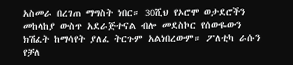አስመራ በረገጠ ማግስት ነበር። 30ሺህ የኦሮሞ ወታደሮችን መከላከያ ውስጥ አደራጅተናል ብሎ መደስኮር የሰውዬውን ክሽፈት ከማሳየት ያለፈ ትርጉም አልነበረውም። ፖለቲካ ራሱን የቻለ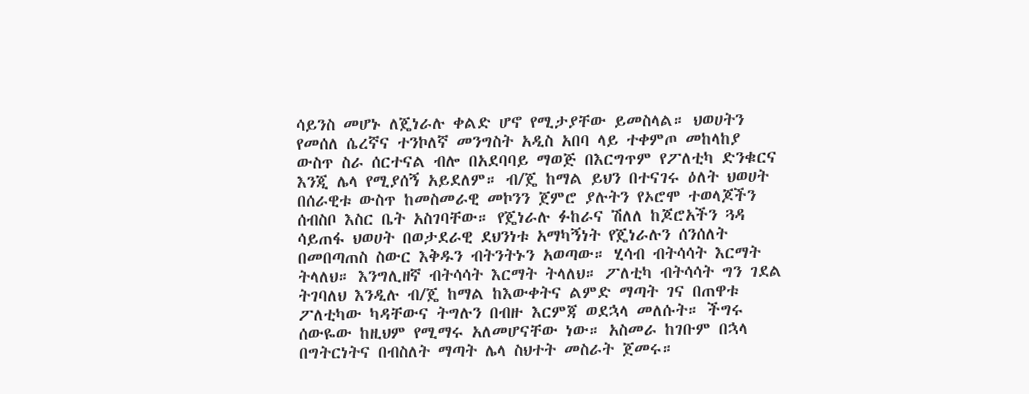ሳይንስ መሆኑ ለጄነራሉ ቀልድ ሆኖ የሚታያቸው ይመስላል። ህወሀትን የመሰለ ሴረኛና ተንኮለኛ መንግስት አዲስ አበባ ላይ ተቀምጦ መከላከያ ውስጥ ስራ ሰርተናል ብሎ በአደባባይ ማወጅ በእርግጥም የፖለቲካ ድንቁርና እንጂ ሌላ የሚያሰኝ አይደለም። ብ/ጄ ከማል ይህን በተናገሩ ዕለት ህወሀት በሰራዊቱ ውስጥ ከመስመራዊ መኮንን ጀምሮ ያሉትን የኦሮሞ ተወላጆችን ሰብስቦ እስር ቤት አስገባቸው። የጄነራሉ ፉከራና ሽለለ ከጆሮአችን ጓዳ ሳይጠፋ ህወሀት በወታደራዊ ደህንነቱ አማካኝነት የጄነራሉን ሰንሰለት በመበጣጠስ ስውር እቅዱን ብትንትኑን አወጣው። ሂሳብ ብትሳሳት እርማት ትላለህ። እንግሊዘኛ ብትሳሳት እርማት ትላለህ። ፖለቲካ ብትሳሳት ግን ገደል ትገባለህ እንዲሉ ብ/ጄ ከማል ከእውቀትና ልምድ ማጣት ገና በጠዋቱ ፖለቲካው ካዳቸውና ትግሉን በብዙ እርምጃ ወደኋላ መለሱት። ችግሩ ሰውዬው ከዚህም የሚማሩ አለመሆናቸው ነው። አስመራ ከገቡም በኋላ በግትርነትና በብስለት ማጣት ሌላ ስህተት መስራት ጀመሩ።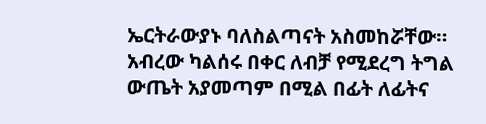ኤርትራውያኑ ባለስልጣናት አስመከሯቸው። አብረው ካልሰሩ በቀር ለብቻ የሚደረግ ትግል ውጤት አያመጣም በሚል በፊት ለፊትና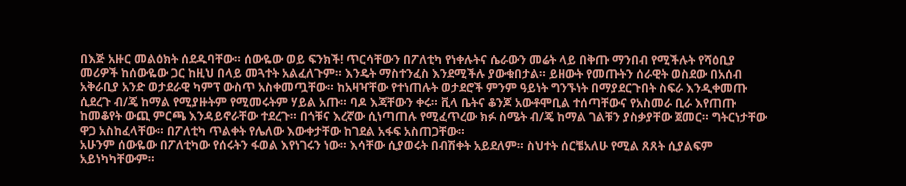በእጅ አዙር መልዕክት ሰደዱባቸው። ሰውዬው ወይ ፍንክች! ጥርሳቸውን በፖለቲካ የነቀሉትና ሴራውን መሬት ላይ በቅጡ ማንበብ የሚችሉት የሻዕቢያ መሪዎች ከሰውዬው ጋር ከዚህ በላይ መጓተት አልፈለጉም። እንዴት ማስተንፈስ እንደሚችሉ ያውቁበታል። ይዘውት የመጡትን ሰራዊት ወስደው በአሰብ አቅራቢያ አንድ ወታደራዊ ካምፕ ውስጥ አስቀመጧቸው። ከአዛዣቸው የተነጠሉት ወታደሮች ምንም ዓይነት ግንኙነት በማያደርጉበት ስፍራ እንዲቀመጡ ሲደረጉ ብ/ጄ ከማል የሚያዙትም የሚመሩትም ሃይል አጡ። ባዶ እጃቸውን ቀሩ። ቪላ ቤትና ቆንጆ አውቶሞቢል ተሰጣቸውና የአስመራ ቢራ እየጠጡ ከመቆየት ውጪ ምርጫ እንዳይኖራቸው ተደረጉ። በጎቹና እረኛው ሲነጣጠሉ የሚፈጥረው ክፉ ስሜት ብ/ጄ ከማል ገልቹን ያስቃያቸው ጀመር። ግትርነታቸው ዋጋ አስከፈላቸው። በፖለቲካ ጥልቀት የሌለው እውቀታቸው ከገደል አፋፍ አስጠጋቸው።
አሁንም ሰውዬው በፖለቲካው የሰሩትን ፋወል እየነገሩን ነው። እሳቸው ሲያወሩት በብሽቀት አይደለም። ስህተት ሰርቼአለሁ የሚል ጸጸት ሲያልፍም አይነካካቸውም።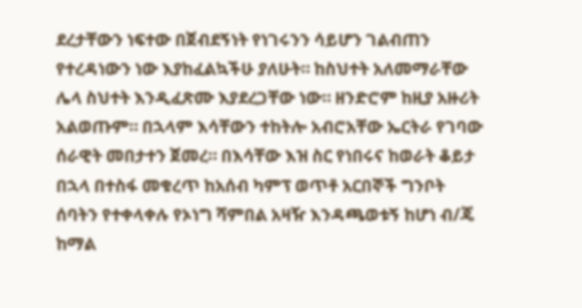ደረታቸውን ነፍተው በጀብደኝነት የነገሩንን ሳይሆን ገልብጠን የተረዳነውን ነው እያከፈልኳችሁ ያለሁት። ከስህተት አለመማራቸው ሌላ ስህተት እንዲፈጽሙ እያደረጋቸው ነው። ዘንድሮም ከዚያ አዙሪት አልወጡም። በኋላም እሳቸውን ተከትሎ አብሮአቸው ኤርትራ የገባው ሰራዊት መበታተን ጀመረ። በእሳቸው እዝ ስር የነበሩና ከወራት ቆይታ በኋላ በተስፋ መቁረጥ ከአሰብ ካምፕ ወጥቶ አርበኞች ግንቦት ሰባትን የተቀላቀሉ የኦነግ ሻምበል አዛዥ እንዳጫወቱኝ ከሆነ ብ/ጄ ከማል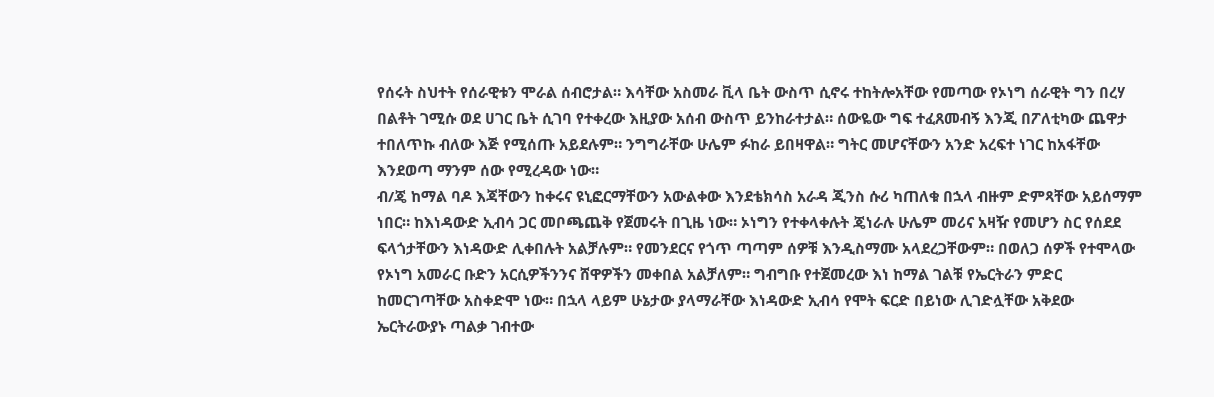የሰሩት ስህተት የሰራዊቱን ሞራል ሰብሮታል። እሳቸው አስመራ ቪላ ቤት ውስጥ ሲኖሩ ተከትሎአቸው የመጣው የኦነግ ሰራዊት ግን በረሃ በልቶት ገሚሱ ወደ ሀገር ቤት ሲገባ የተቀረው እዚያው አሰብ ውስጥ ይንከራተታል። ሰውዬው ግፍ ተፈጸመብኝ እንጂ በፖለቲካው ጨዋታ ተበለጥኩ ብለው እጅ የሚሰጡ አይደሉም። ንግግራቸው ሁሌም ፉከራ ይበዛዋል። ግትር መሆናቸውን አንድ አረፍተ ነገር ከአፋቸው እንደወጣ ማንም ሰው የሚረዳው ነው።
ብ/ጄ ከማል ባዶ እጃቸውን ከቀሩና ዩኒፎርማቸውን አውልቀው እንደቴክሳስ አራዳ ጂንስ ሱሪ ካጠለቁ በኋላ ብዙም ድምጻቸው አይሰማም ነበር። ከእነዳውድ ኢብሳ ጋር መቦጫጨቅ የጀመሩት በጊዜ ነው። ኦነግን የተቀላቀሉት ጄነራሉ ሁሌም መሪና አዛዥ የመሆን ስር የሰደደ ፍላጎታቸውን እነዳውድ ሊቀበሉት አልቻሉም። የመንደርና የጎጥ ጣጣም ሰዎቹ እንዲስማሙ አላደረጋቸውም። በወለጋ ሰዎች የተሞላው የኦነግ አመራር ቡድን አርሲዎችንንና ሸዋዎችን መቀበል አልቻለም። ግብግቡ የተጀመረው እነ ከማል ገልቹ የኤርትራን ምድር ከመርገጣቸው አስቀድሞ ነው። በኋላ ላይም ሁኔታው ያላማራቸው እነዳውድ ኢብሳ የሞት ፍርድ በይነው ሊገድሏቸው አቅደው ኤርትራውያኑ ጣልቃ ገብተው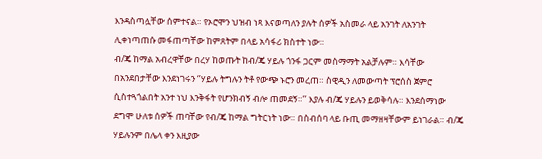እንዳስጣሏቸው ሰምተናል። የኦሮሞን ህዝብ ነጻ እናወጣለን ያሉት ሰዎች አስመራ ላይ አንገት ለአንገት ሊቀነጣጠሱ መፋጠጣቸው ከምጸትም በላይ አሳፋሪ ክስተት ነው።
ብ/ጄ ከማል አብረዋቸው በረሃ ከወጡት ከብ/ጄ ሃይሉ ጎንፋ ጋርም መስማማት አልቻሉም። እሳቸው በአንደበታቸው እንደነገሩን ‘’ሃይሉ ትግሉን ትቶ የውጭ ኑሮን መረጠ። ስዊዲን ለመውጣት ፕሮሰስ ጀምሮ ሲስተጓጎልበት አንተ ነህ እንቅፋት የሆንክብኝ ብሎ ጠመደኝ።’’ እያሉ ብ/ጄ ሃይሉን ይወቅሳሉ። እንደሰማነው ደግሞ ሁለቱ ሰዎች ጠባቸው የብ/ጄ ከማል ግትርነት ነው። በስብሰባ ላይ ቡጢ መማዘዛቸውም ይነገራል። ብ/ጄ ሃይሉንም በሌላ ቀን እዚያው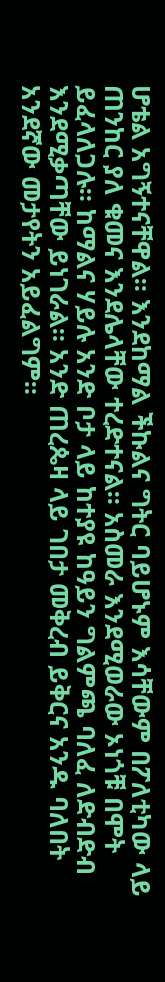ሆቴል አግኝተናቸዋል። እንደከማል ችኩልና ግትር ባይሆኑም እሳቸውም በፖለቲካው ላይ ጠንከር ያለ ቁመና እንደሌላቸው ተረድተናል። አስመራ እንደሚወራው ኦነጎቹ በሞት ይፈላለጋሉ። ከማልና ሃይሉ አንድ ቦታ ላይ ከተያዩ ከዓይን ግልምጫ ባለፈ ለድብድብ እንደሚቃጣቸው ይነገራል። አንድ ጠረጴዛ ላይ ገበታ መቅረብ ይቅርና አንዱ ባለበት አንደኛው መታየትን አይፈልግም።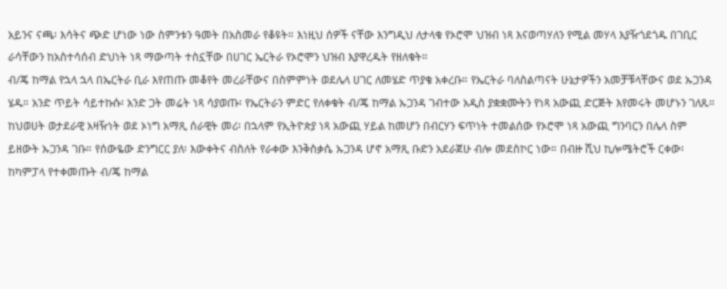አይንና ናጫ፡ እሳትና ጭድ ሆነው ነው ስምንቱን ዓመት በአስመራ የቆዩት። እነዚህ ሰዎች ናቸው እንግዲህ ለታላቁ የኦሮሞ ህዝብ ነጻ እናወጣሃለን የሚል መሃላ እያዥጎደጎዱ በገቢር ራሳቸውን ከአስተሳሰብ ድህነት ነጻ ማውጣት ተስኗቸው በሀገር ኤርትራ የኦሮሞን ህዝብ እያዋረዱት የዘለቁት።
ብ/ጄ ከማል የኋላ ኋላ በኤርትራ ቢራ እየጠጡ መቆየት መረራቸውና በስምምነት ወደሌላ ሀገር ለመሄድ ጥያቄ አቀረቡ። የኤርትራ ባለስልጣናት ሁኔታዎችን አመቻቹላቸውና ወደ ኡጋንዳ ሄዱ። አንድ ጥይት ሳይተኩሱ፡ አንድ ጋት መሬት ነጻ ሳያወጡ፡ የኤርትራን ምድር የለቀቁት ብ/ጄ ከማል ኡጋንዳ ገብተው አዲስ ያቋቋሙትን የነጻ አውጪ ድርጅት እየመሩት መሆኑን ገለጹ። ከህወሀት ወታደራዊ አዛዥነት ወደ ኦነግ አማጺ ሰራዊት መሪ፡ በኋላም የኢትዮጵያ ነጻ አውጪ ሃይል ከመሆን በብርሃን ፍጥነት ተመልሰው የኦሮሞ ነጻ አውጪ ግንባርን በሌላ ስም ይዘውት ኡጋንዳ ገቡ። የሰውዬው ድንግርር ያለ፡ እውቀትና ብስለት የራቀው እንቅስቃሴ ኡጋንዳ ሆኖ አማጺ ቡድን አደራጀሁ ብሎ መደስኮር ነው። በብዙ ሺህ ኪሎሜትሮች ርቀው፡ ከካምፓላ የተቀመጡት ብ/ጄ ከማል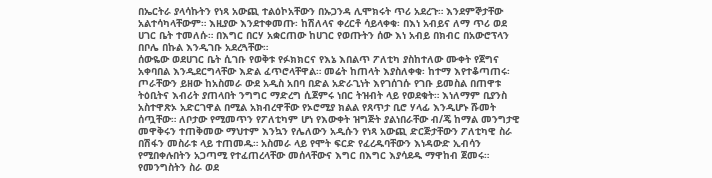በኤርትራ ያላሳኩትን የነጻ አውጪ ተልዕኮአቸውን በኡጋንዳ ሊሞክሩት ጥሪ አደረጉ። እንደምኞታቸው አልተሳካላቸውም። እዚያው እንደተቀመጡ፡ ከሽለላና ቀረርቶ ሳይላቀቁ፡ በእነ አብይና ለማ ጥሪ ወደ ሀገር ቤት ተመለሱ። በእግር በርሃ አቋርጠው ከሀገር የወጡትን ሰው እነ አብይ በክብር በአውሮፕላን በቦሌ በኩል እንዲገቡ አደረጓቸው።
ሰውዬው ወደሀገር ቤት ሲገቡ የወቅቱ የፉክክርና የእኔ እበልጥ ፖለቲካ ያስከተለው ሙቀት የጀግና አቀባበል እንዲደርግላቸው እድል ፈጥሮላቸዋል። መሬት ከጠላት እያስለቀቁ፡ ከተማ እየተቆጣጠሩ፡ ጦራቸውን ይዘው ከአስመራ ውደ አዲስ አበባ በድል አድራጊነት እየገሰገሱ የገቡ ይመስል በጠዋቱ ትዕቢትና እብሪት ያጠላበት ንግግር ማድረግ ሲጀምሩ ነበር ትዝብት ላይ የወደቁት። እነለማም ቢያንስ አስተዋጽኦ አድርገዋል በሚል አክብረዋቸው የኦሮሚያ ክልል የጸጥታ ቢሮ ሃላፊ እንዲሆኑ ሹመት ሰጧቸው። ለቦታው የሚመጥን የፖለቲካም ሆነ የእውቀት ዝግጅት ያልነበራቸው ብ/ጄ ከማል መንግታዊ መዋቅሩን ተጠቅመው ማህተም እንኳን የሌለውን አዲሱን የነጻ አውጪ ድርጅታቸውን ፖለቲካዊ ስራ በሽፋን መስራቱ ላይ ተጠመዱ። አስመራ ላይ የሞት ፍርድ የፈረዱባቸውን እነዳውድ ኢብሳን የሚበቀሉበትን አጋጣሚ የተፈጠረላቸው መሰላቸውና እግር በእግር እያሳደዱ ማዋከብ ጀመሩ። የመንግስትን ስራ ወደ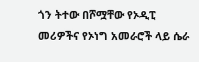ጎን ትተው በሾሟቸው የኦዲፒ መሪዎችና የኦነግ አመራሮች ላይ ሴራ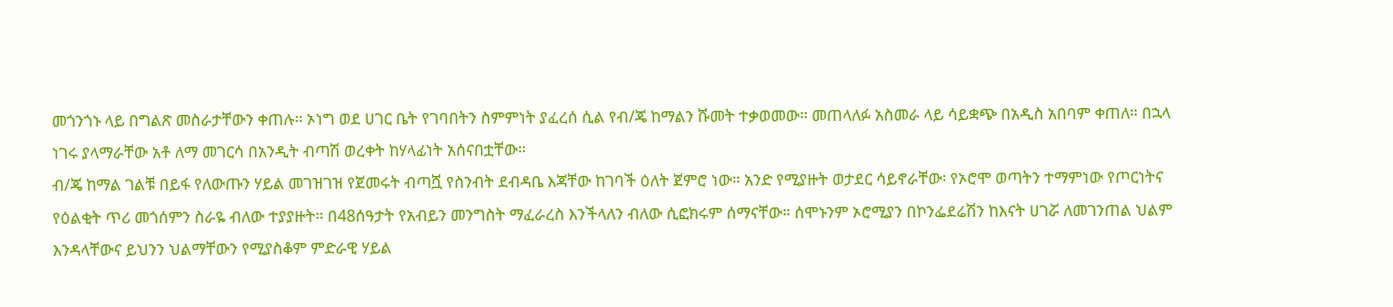መጎንጎኑ ላይ በግልጽ መስራታቸውን ቀጠሉ። ኦነግ ወደ ሀገር ቤት የገባበትን ስምምነት ያፈረሰ ሲል የብ/ጄ ከማልን ሹመት ተቃወመው። መጠላለፉ አስመራ ላይ ሳይቋጭ በአዲስ አበባም ቀጠለ። በኋላ ነገሩ ያላማራቸው አቶ ለማ መገርሳ በአንዲት ብጣሽ ወረቀት ከሃላፊነት አሰናበቷቸው።
ብ/ጄ ከማል ገልቹ በይፋ የለውጡን ሃይል መገዝገዝ የጀመሩት ብጣሿ የስንብት ደብዳቤ እጃቸው ከገባች ዕለት ጀምሮ ነው። አንድ የሚያዙት ወታደር ሳይኖራቸው፡ የኦሮሞ ወጣትን ተማምነው የጦርነትና የዕልቂት ጥሪ መጎሰምን ስራዬ ብለው ተያያዙት። በ48ሰዓታት የአብይን መንግስት ማፈራረስ እንችላለን ብለው ሲፎክሩም ሰማናቸው። ሰሞኑንም ኦሮሚያን በኮንፌደሬሽን ከእናት ሀገሯ ለመገንጠል ህልም እንዳላቸውና ይህንን ህልማቸውን የሚያስቆም ምድራዊ ሃይል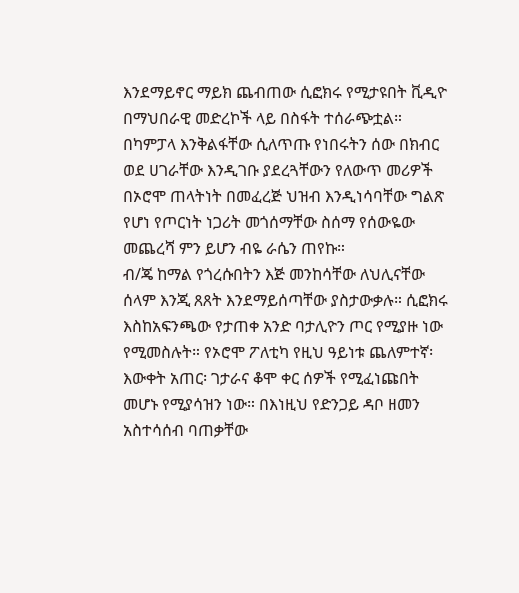እንደማይኖር ማይክ ጨብጠው ሲፎክሩ የሚታዩበት ቪዲዮ በማህበራዊ መድረኮች ላይ በስፋት ተሰራጭቷል። በካምፓላ እንቅልፋቸው ሲለጥጡ የነበሩትን ሰው በክብር ወደ ሀገራቸው እንዲገቡ ያደረጓቸውን የለውጥ መሪዎች በኦሮሞ ጠላትነት በመፈረጅ ህዝብ እንዲነሳባቸው ግልጽ የሆነ የጦርነት ነጋሪት መጎሰማቸው ስሰማ የሰውዬው መጨረሻ ምን ይሆን ብዬ ራሴን ጠየኩ።
ብ/ጄ ከማል የጎረሱበትን እጅ መንከሳቸው ለህሊናቸው ሰላም እንጂ ጸጸት እንደማይሰጣቸው ያስታውቃሉ። ሲፎክሩ እስከአፍንጫው የታጠቀ አንድ ባታሊዮን ጦር የሚያዙ ነው የሚመስሉት። የኦሮሞ ፖለቲካ የዚህ ዓይነቱ ጨለምተኛ፡ እውቀት አጠር፡ ገታራና ቆሞ ቀር ሰዎች የሚፈነጩበት መሆኑ የሚያሳዝን ነው። በእነዚህ የድንጋይ ዳቦ ዘመን አስተሳሰብ ባጠቃቸው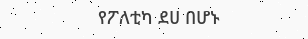የፖለቲካ ደሀ በሆኑ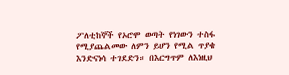ፖለቲከኞች የኦሮሞ ወጣት የነገውን ተስፋ የሚያጨልመው ለምን ይሆን የሚል ጥያቄ እንድናነሳ ተገደድን። በእርግጥም ለእነዚህ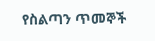የስልጣን ጥመኞች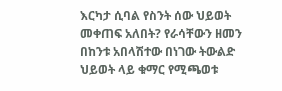እርካታ ሲባል የስንት ሰው ህይወት መቀጠፍ አለበት? የራሳቸውን ዘመን በከንቱ አበላሽተው በነገው ትውልድ ህይወት ላይ ቁማር የሚጫወቱ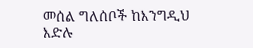መሰል ግለሰቦች ከእንግዲህ እድሉ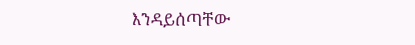እንዳይሰጣቸው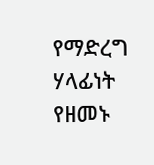የማድረግ ሃላፊነት የዘመኑ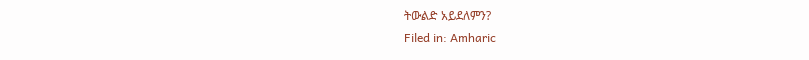ትውልድ አይደለምን?
Filed in: Amharic